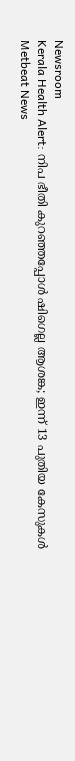Newsroom
Kerala Health Alert: നിപ ഭീതി കുറഞ്ഞപ്പോൾ ഷിഗെല്ല ആശങ്ക; ഇന്ന് 13 പുതിയ കേസുകൾ
Metbeat News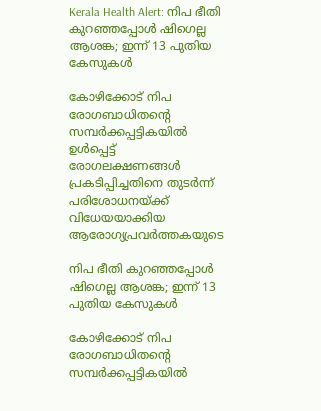Kerala Health Alert: നിപ ഭീതി കുറഞ്ഞപ്പോൾ ഷിഗെല്ല ആശങ്ക; ഇന്ന് 13 പുതിയ കേസുകൾ

കോഴിക്കോട് നിപ രോഗബാധിതന്റെ സമ്പർക്കപ്പട്ടികയിൽ ഉൾപ്പെട്ട് രോഗലക്ഷണങ്ങൾ പ്രകടിപ്പിച്ചതിനെ തുടർന്ന് പരിശോധനയ്ക്ക് വിധേയയാക്കിയ ആരോഗ്യപ്രവർത്തകയുടെ

നിപ ഭീതി കുറഞ്ഞപ്പോൾ ഷിഗെല്ല ആശങ്ക; ഇന്ന് 13 പുതിയ കേസുകൾ

കോഴിക്കോട് നിപ രോഗബാധിതന്റെ സമ്പർക്കപ്പട്ടികയിൽ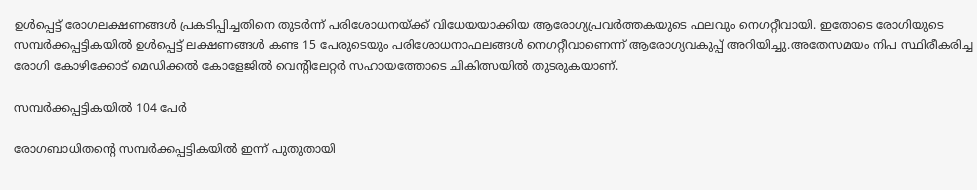ഉൾപ്പെട്ട് രോഗലക്ഷണങ്ങൾ പ്രകടിപ്പിച്ചതിനെ തുടർന്ന് പരിശോധനയ്ക്ക് വിധേയയാക്കിയ ആരോഗ്യപ്രവർത്തകയുടെ ഫലവും നെഗറ്റീവായി. ഇതോടെ രോഗിയുടെ സമ്പർക്കപ്പട്ടികയിൽ ഉൾപ്പെട്ട് ലക്ഷണങ്ങൾ കണ്ട 15 പേരുടെയും പരിശോധനാഫലങ്ങൾ നെഗറ്റീവാണെന്ന് ആരോഗ്യവകുപ്പ് അറിയിച്ചു.അതേസമയം നിപ സ്ഥിരീകരിച്ച രോഗി കോഴിക്കോട് മെഡിക്കൽ കോളേജിൽ വെന്റിലേറ്റർ സഹായത്തോടെ ചികിത്സയിൽ തുടരുകയാണ്.

സമ്പർക്കപ്പട്ടികയിൽ 104 പേർ

രോഗബാധിതന്റെ സമ്പർക്കപ്പട്ടികയിൽ ഇന്ന് പുതുതായി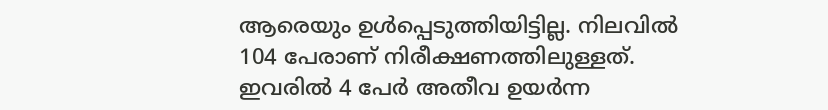ആരെയും ഉൾപ്പെടുത്തിയിട്ടില്ല. നിലവിൽ 104 പേരാണ് നിരീക്ഷണത്തിലുള്ളത്. ഇവരിൽ 4 പേർ അതീവ ഉയർന്ന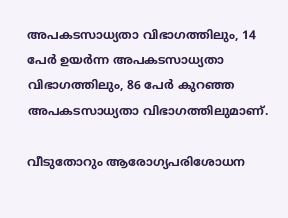അപകടസാധ്യതാ വിഭാഗത്തിലും, 14 പേർ ഉയർന്ന അപകടസാധ്യതാ വിഭാഗത്തിലും, 86 പേർ കുറഞ്ഞ അപകടസാധ്യതാ വിഭാഗത്തിലുമാണ്.

വീടുതോറും ആരോഗ്യപരിശോധന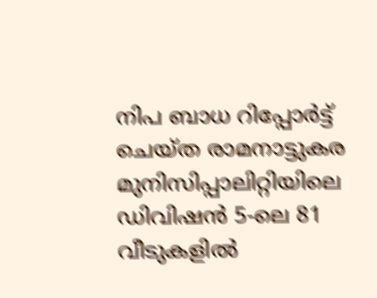നിപ ബാധ റിപ്പോർട്ട് ചെയ്ത രാമനാട്ടുകര മുനിസിപ്പാലിറ്റിയിലെ ഡിവിഷൻ 5-ലെ 81 വീടുകളിൽ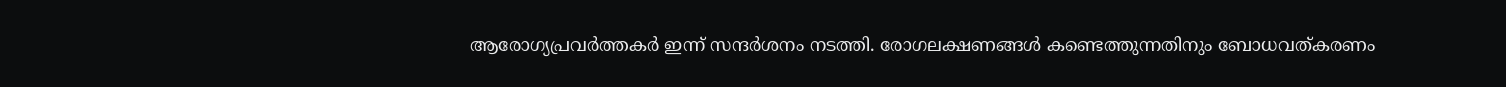ആരോഗ്യപ്രവർത്തകർ ഇന്ന് സന്ദർശനം നടത്തി. രോഗലക്ഷണങ്ങൾ കണ്ടെത്തുന്നതിനും ബോധവത്കരണം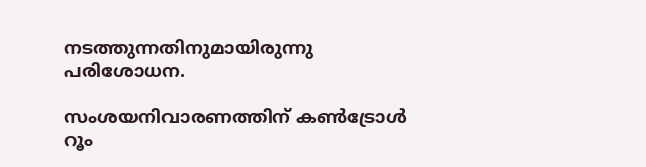നടത്തുന്നതിനുമായിരുന്നു പരിശോധന.

സംശയനിവാരണത്തിന് കൺട്രോൾ റൂം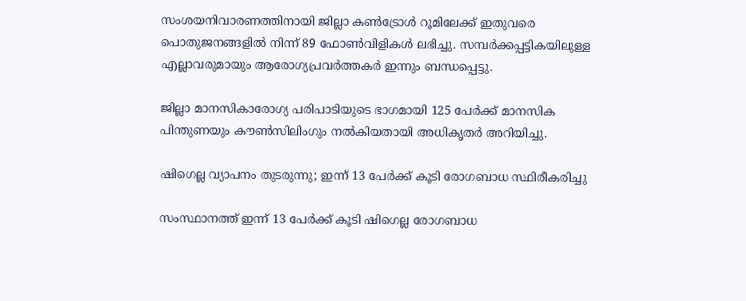സംശയനിവാരണത്തിനായി ജില്ലാ കൺട്രോൾ റൂമിലേക്ക് ഇതുവരെ പൊതുജനങ്ങളിൽ നിന്ന് 89 ഫോൺവിളികൾ ലഭിച്ചു. സമ്പർക്കപ്പട്ടികയിലുള്ള എല്ലാവരുമായും ആരോഗ്യപ്രവർത്തകർ ഇന്നും ബന്ധപ്പെട്ടു.

ജില്ലാ മാനസികാരോഗ്യ പരിപാടിയുടെ ഭാഗമായി 125 പേർക്ക് മാനസിക പിന്തുണയും കൗൺസിലിംഗും നൽകിയതായി അധികൃതർ അറിയിച്ചു.

ഷിഗെല്ല വ്യാപനം തുടരുന്നു; ഇന്ന് 13 പേർക്ക് കൂടി രോഗബാധ സ്ഥിരീകരിച്ചു

സംസ്ഥാനത്ത് ഇന്ന് 13 പേർക്ക് കൂടി ഷിഗെല്ല രോഗബാധ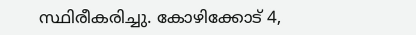സ്ഥിരീകരിച്ചു. കോഴിക്കോട് 4,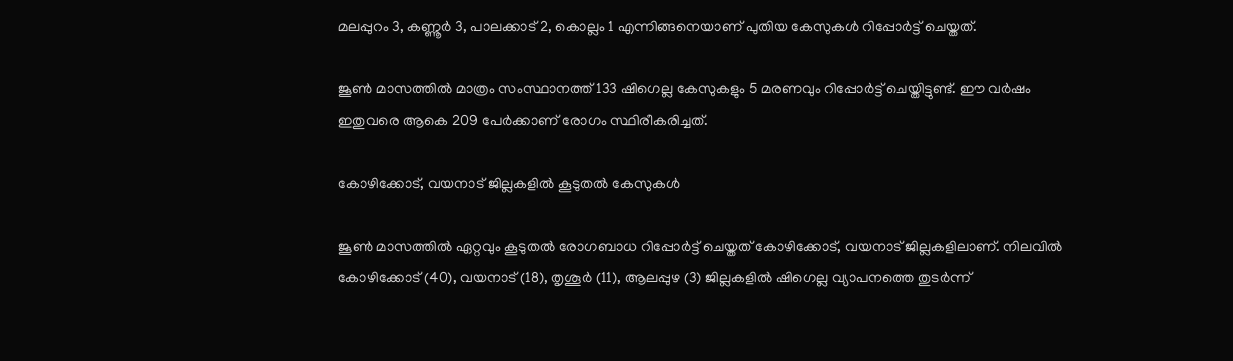മലപ്പുറം 3, കണ്ണൂർ 3, പാലക്കാട് 2, കൊല്ലം 1 എന്നിങ്ങനെയാണ് പുതിയ കേസുകൾ റിപ്പോർട്ട് ചെയ്തത്.

ജൂൺ മാസത്തിൽ മാത്രം സംസ്ഥാനത്ത് 133 ഷിഗെല്ല കേസുകളും 5 മരണവും റിപ്പോർട്ട് ചെയ്തിട്ടുണ്ട്. ഈ വർഷം ഇതുവരെ ആകെ 209 പേർക്കാണ് രോഗം സ്ഥിരീകരിച്ചത്.

കോഴിക്കോട്, വയനാട് ജില്ലകളിൽ കൂടുതൽ കേസുകൾ

ജൂൺ മാസത്തിൽ ഏറ്റവും കൂടുതൽ രോഗബാധ റിപ്പോർട്ട് ചെയ്തത് കോഴിക്കോട്, വയനാട് ജില്ലകളിലാണ്. നിലവിൽ കോഴിക്കോട് (40), വയനാട് (18), തൃശൂർ (11), ആലപ്പുഴ (3) ജില്ലകളിൽ ഷിഗെല്ല വ്യാപനത്തെ തുടർന്ന്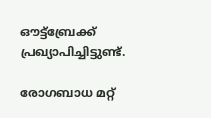ഔട്ട്ബ്രേക്ക് പ്രഖ്യാപിച്ചിട്ടുണ്ട്.

രോഗബാധ മറ്റ്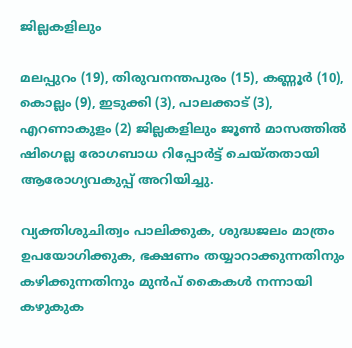ജില്ലകളിലും

മലപ്പുറം (19), തിരുവനന്തപുരം (15), കണ്ണൂർ (10), കൊല്ലം (9), ഇടുക്കി (3), പാലക്കാട് (3), എറണാകുളം (2) ജില്ലകളിലും ജൂൺ മാസത്തിൽ ഷിഗെല്ല രോഗബാധ റിപ്പോർട്ട് ചെയ്തതായി ആരോഗ്യവകുപ്പ് അറിയിച്ചു.

വ്യക്തിശുചിത്വം പാലിക്കുക, ശുദ്ധജലം മാത്രം ഉപയോഗിക്കുക, ഭക്ഷണം തയ്യാറാക്കുന്നതിനും കഴിക്കുന്നതിനും മുൻപ് കൈകൾ നന്നായി കഴുകുക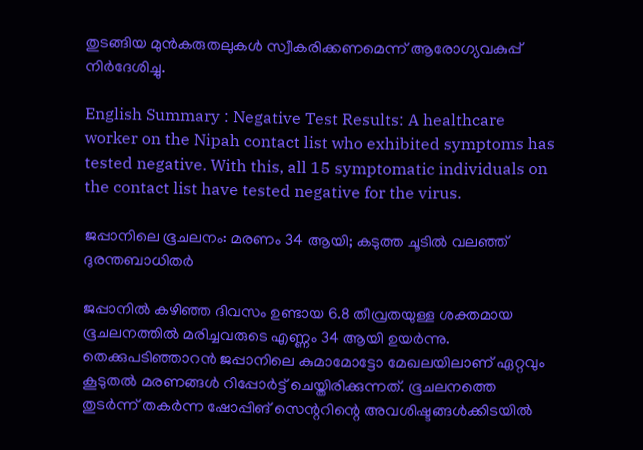തുടങ്ങിയ മുൻകരുതലുകൾ സ്വീകരിക്കണമെന്ന് ആരോഗ്യവകുപ്പ് നിർദേശിച്ചു.

English Summary : Negative Test Results: A healthcare worker on the Nipah contact list who exhibited symptoms has tested negative. With this, all 15 symptomatic individuals on the contact list have tested negative for the virus.

ജപ്പാനിലെ ഭൂചലനം: മരണം 34 ആയി; കടുത്ത ചൂടിൽ വലഞ്ഞ് ദുരന്തബാധിതർ

ജപ്പാനിൽ കഴിഞ്ഞ ദിവസം ഉണ്ടായ 6.8 തീവ്രതയുള്ള ശക്തമായ ഭൂചലനത്തിൽ മരിച്ചവരുടെ എണ്ണം 34 ആയി ഉയർന്നു. തെക്കുപടിഞ്ഞാറൻ ജപ്പാനിലെ കുമാമോട്ടോ മേഖലയിലാണ് ഏറ്റവും കൂടുതൽ മരണങ്ങൾ റിപ്പോർട്ട് ചെയ്തിരിക്കുന്നത്. ഭൂചലനത്തെ തുടർന്ന് തകർന്ന ഷോപ്പിങ് സെന്ററിന്റെ അവശിഷ്ടങ്ങൾക്കിടയിൽ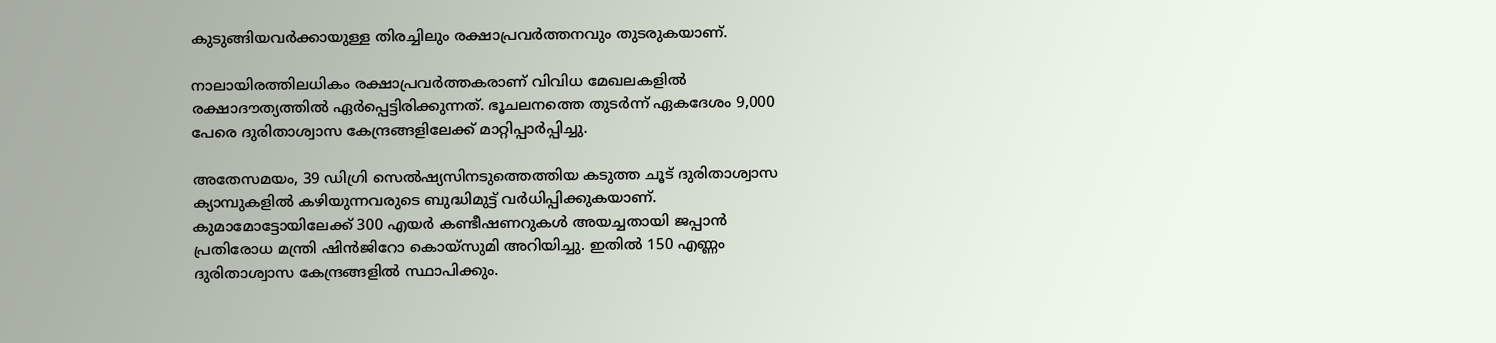കുടുങ്ങിയവർക്കായുള്ള തിരച്ചിലും രക്ഷാപ്രവർത്തനവും തുടരുകയാണ്.

നാലായിരത്തിലധികം രക്ഷാപ്രവർത്തകരാണ് വിവിധ മേഖലകളിൽ രക്ഷാദൗത്യത്തിൽ ഏർപ്പെട്ടിരിക്കുന്നത്. ഭൂചലനത്തെ തുടർന്ന് ഏകദേശം 9,000 പേരെ ദുരിതാശ്വാസ കേന്ദ്രങ്ങളിലേക്ക് മാറ്റിപ്പാർപ്പിച്ചു.

അതേസമയം, 39 ഡിഗ്രി സെൽഷ്യസിനടുത്തെത്തിയ കടുത്ത ചൂട് ദുരിതാശ്വാസ ക്യാമ്പുകളിൽ കഴിയുന്നവരുടെ ബുദ്ധിമുട്ട് വർധിപ്പിക്കുകയാണ്. കുമാമോട്ടോയിലേക്ക് 300 എയർ കണ്ടീഷണറുകൾ അയച്ചതായി ജപ്പാൻ പ്രതിരോധ മന്ത്രി ഷിൻജിറോ കൊയ്‌സുമി അറിയിച്ചു. ഇതിൽ 150 എണ്ണം ദുരിതാശ്വാസ കേന്ദ്രങ്ങളിൽ സ്ഥാപിക്കും.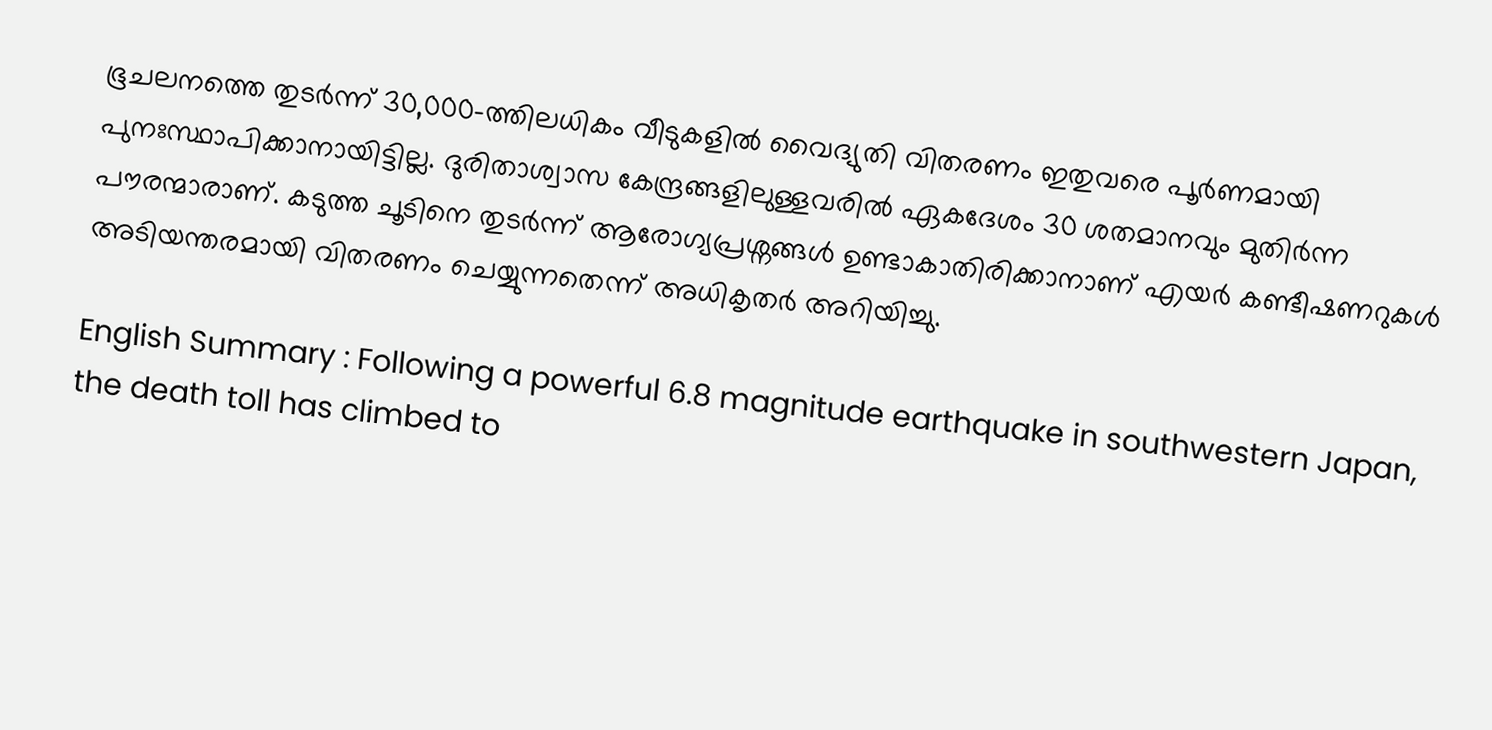ഭൂചലനത്തെ തുടർന്ന് 30,000-ത്തിലധികം വീടുകളിൽ വൈദ്യുതി വിതരണം ഇതുവരെ പൂർണമായി പുനഃസ്ഥാപിക്കാനായിട്ടില്ല. ദുരിതാശ്വാസ കേന്ദ്രങ്ങളിലുള്ളവരിൽ ഏകദേശം 30 ശതമാനവും മുതിർന്ന പൗരന്മാരാണ്. കടുത്ത ചൂടിനെ തുടർന്ന് ആരോഗ്യപ്രശ്നങ്ങൾ ഉണ്ടാകാതിരിക്കാനാണ് എയർ കണ്ടീഷണറുകൾ അടിയന്തരമായി വിതരണം ചെയ്യുന്നതെന്ന് അധികൃതർ അറിയിച്ചു.

English Summary : Following a powerful 6.8 magnitude earthquake in southwestern Japan, the death toll has climbed to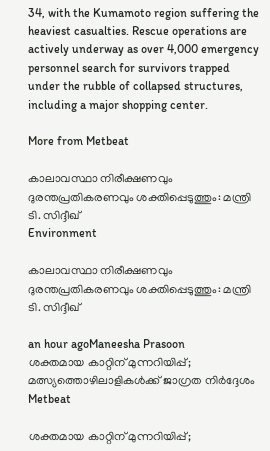34, with the Kumamoto region suffering the heaviest casualties. Rescue operations are actively underway as over 4,000 emergency personnel search for survivors trapped under the rubble of collapsed structures, including a major shopping center.

More from Metbeat

കാലാവസ്ഥാ നിരീക്ഷണവും ദുരന്തപ്രതികരണവും ശക്തിപ്പെടുത്തും: മന്ത്രി ടി. സിദ്ദീഖ്
Environment

കാലാവസ്ഥാ നിരീക്ഷണവും ദുരന്തപ്രതികരണവും ശക്തിപ്പെടുത്തും: മന്ത്രി ടി. സിദ്ദീഖ്

an hour agoManeesha Prasoon
ശക്തമായ കാറ്റിന് മുന്നറിയിപ്പ്; മത്സ്യത്തൊഴിലാളികൾക്ക് ജാഗ്രത നിർദ്ദേശം
Metbeat

ശക്തമായ കാറ്റിന് മുന്നറിയിപ്പ്;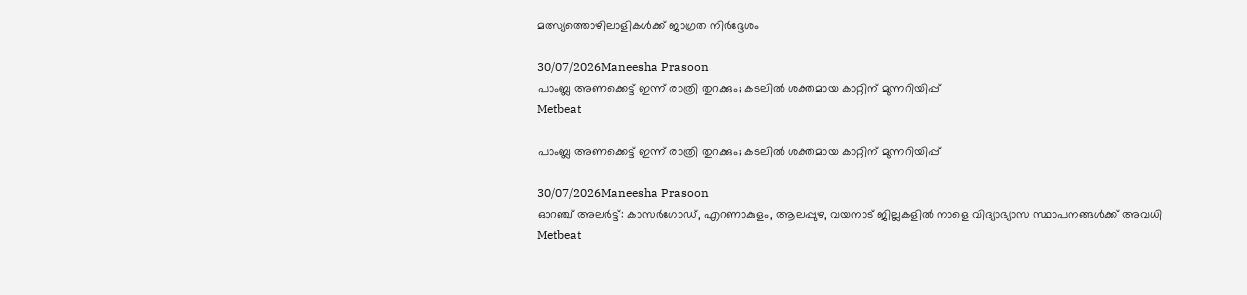മത്സ്യത്തൊഴിലാളികൾക്ക് ജാഗ്രത നിർദ്ദേശം

30/07/2026Maneesha Prasoon
പാംബ്ല അണക്കെട്ട് ഇന്ന് രാത്രി തുറക്കും; കടലിൽ ശക്തമായ കാറ്റിന് മുന്നറിയിപ്പ്
Metbeat

പാംബ്ല അണക്കെട്ട് ഇന്ന് രാത്രി തുറക്കും; കടലിൽ ശക്തമായ കാറ്റിന് മുന്നറിയിപ്പ്

30/07/2026Maneesha Prasoon
ഓറഞ്ച് അലർട്ട്: കാസർഗോഡ്, എറണാകുളം, ആലപ്പുഴ, വയനാട് ജില്ലകളിൽ നാളെ വിദ്യാഭ്യാസ സ്ഥാപനങ്ങൾക്ക് അവധി
Metbeat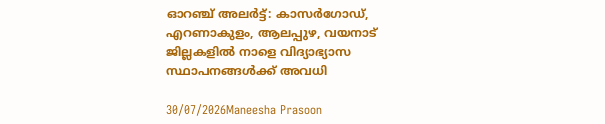ഓറഞ്ച് അലർട്ട്: കാസർഗോഡ്, എറണാകുളം, ആലപ്പുഴ, വയനാട് ജില്ലകളിൽ നാളെ വിദ്യാഭ്യാസ സ്ഥാപനങ്ങൾക്ക് അവധി

30/07/2026Maneesha Prasoon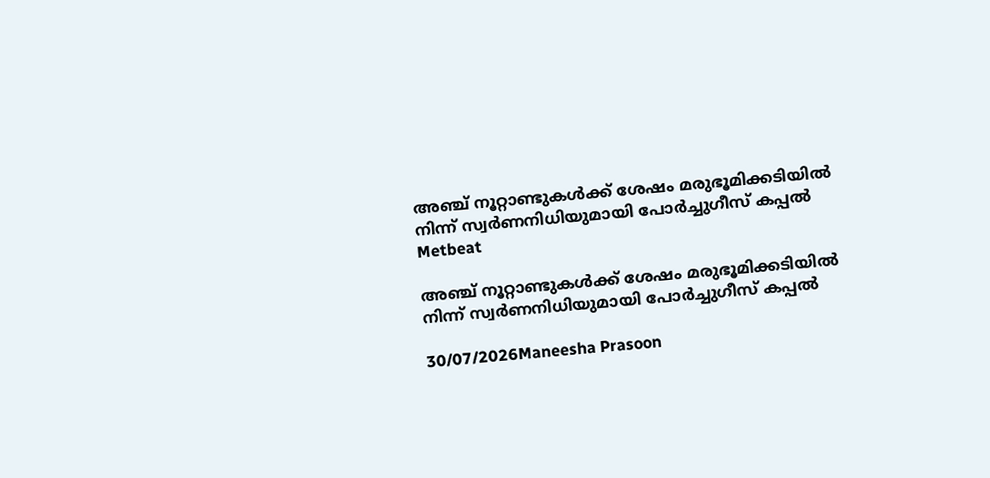അഞ്ച് നൂറ്റാണ്ടുകൾക്ക് ശേഷം മരുഭൂമിക്കടിയിൽ നിന്ന് സ്വർണനിധിയുമായി പോർച്ചുഗീസ് കപ്പൽ
Metbeat

അഞ്ച് നൂറ്റാണ്ടുകൾക്ക് ശേഷം മരുഭൂമിക്കടിയിൽ നിന്ന് സ്വർണനിധിയുമായി പോർച്ചുഗീസ് കപ്പൽ

30/07/2026Maneesha Prasoon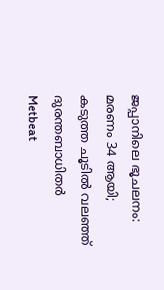ജപ്പാനിലെ ഭൂചലനം: മരണം 34 ആയി; കടുത്ത ചൂടിൽ വലഞ്ഞ് ദുരന്തബാധിതർ
Metbeat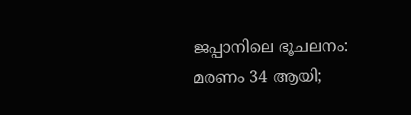ജപ്പാനിലെ ഭൂചലനം: മരണം 34 ആയി;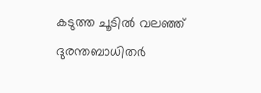കടുത്ത ചൂടിൽ വലഞ്ഞ് ദുരന്തബാധിതർ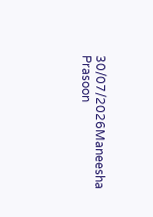30/07/2026Maneesha Prasoon